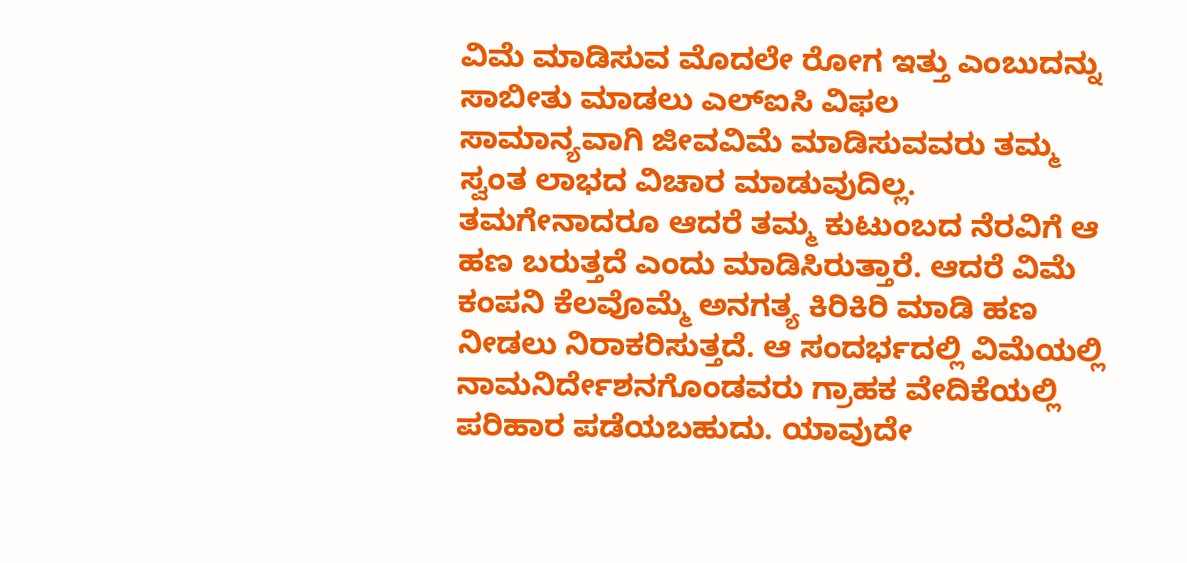ವಿಮೆ ಮಾಡಿಸುವ ಮೊದಲೇ ರೋಗ ಇತ್ತು ಎಂಬುದನ್ನು ಸಾಬೀತು ಮಾಡಲು ಎಲ್ಐಸಿ ವಿಫಲ
ಸಾಮಾನ್ಯವಾಗಿ ಜೀವವಿಮೆ ಮಾಡಿಸುವವರು ತಮ್ಮ ಸ್ವಂತ ಲಾಭದ ವಿಚಾರ ಮಾಡುವುದಿಲ್ಲ. ತಮಗೇನಾದರೂ ಆದರೆ ತಮ್ಮ ಕುಟುಂಬದ ನೆರವಿಗೆ ಆ ಹಣ ಬರುತ್ತದೆ ಎಂದು ಮಾಡಿಸಿರುತ್ತಾರೆ. ಆದರೆ ವಿಮೆ ಕಂಪನಿ ಕೆಲವೊಮ್ಮೆ ಅನಗತ್ಯ ಕಿರಿಕಿರಿ ಮಾಡಿ ಹಣ ನೀಡಲು ನಿರಾಕರಿಸುತ್ತದೆ. ಆ ಸಂದರ್ಭದಲ್ಲಿ ವಿಮೆಯಲ್ಲಿ ನಾಮನಿರ್ದೇಶನಗೊಂಡವರು ಗ್ರಾಹಕ ವೇದಿಕೆಯಲ್ಲಿ ಪರಿಹಾರ ಪಡೆಯಬಹುದು. ಯಾವುದೇ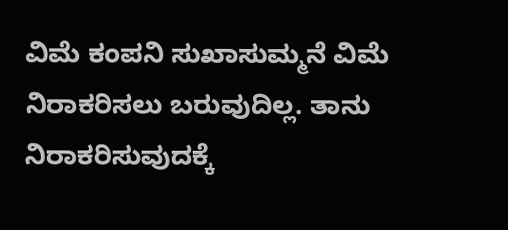ವಿಮೆ ಕಂಪನಿ ಸುಖಾಸುಮ್ಮನೆ ವಿಮೆ ನಿರಾಕರಿಸಲು ಬರುವುದಿಲ್ಲ. ತಾನು ನಿರಾಕರಿಸುವುದಕ್ಕೆ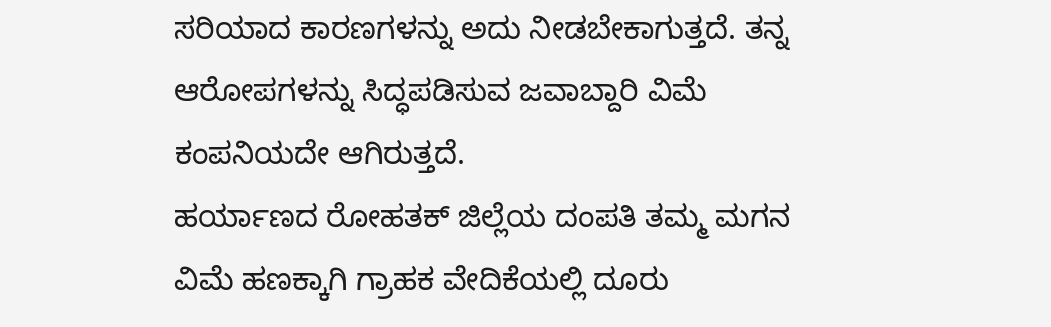ಸರಿಯಾದ ಕಾರಣಗಳನ್ನು ಅದು ನೀಡಬೇಕಾಗುತ್ತದೆ. ತನ್ನ ಆರೋಪಗಳನ್ನು ಸಿದ್ಧಪಡಿಸುವ ಜವಾಬ್ದಾರಿ ವಿಮೆ ಕಂಪನಿಯದೇ ಆಗಿರುತ್ತದೆ.
ಹರ್ಯಾಣದ ರೋಹತಕ್ ಜಿಲ್ಲೆಯ ದಂಪತಿ ತಮ್ಮ ಮಗನ ವಿಮೆ ಹಣಕ್ಕಾಗಿ ಗ್ರಾಹಕ ವೇದಿಕೆಯಲ್ಲಿ ದೂರು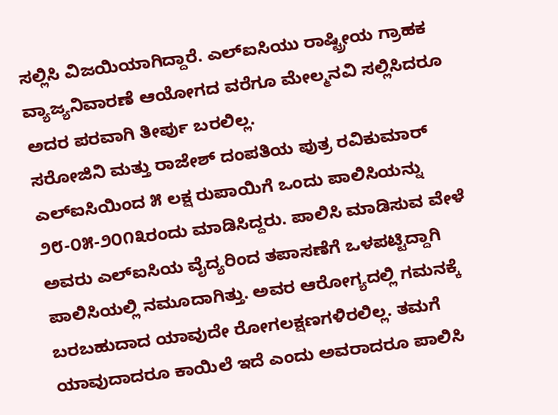ಸಲ್ಲಿಸಿ ವಿಜಯಿಯಾಗಿದ್ದಾರೆ. ಎಲ್ಐಸಿಯು ರಾಷ್ಟ್ರೀಯ ಗ್ರಾಹಕ ವ್ಯಾಜ್ಯನಿವಾರಣೆ ಆಯೋಗದ ವರೆಗೂ ಮೇಲ್ಮನವಿ ಸಲ್ಲಿಸಿದರೂ ಅದರ ಪರವಾಗಿ ತೀರ್ಪು ಬರಲಿಲ್ಲ.
ಸರೋಜಿನಿ ಮತ್ತು ರಾಜೇಶ್ ದಂಪತಿಯ ಪುತ್ರ ರವಿಕುಮಾರ್ ಎಲ್ಐಸಿಯಿಂದ ೫ ಲಕ್ಷ ರುಪಾಯಿಗೆ ಒಂದು ಪಾಲಿಸಿಯನ್ನು ೨೮-೦೫-೨೦೧೩ರಂದು ಮಾಡಿಸಿದ್ದರು. ಪಾಲಿಸಿ ಮಾಡಿಸುವ ವೇಳೆ ಅವರು ಎಲ್ಐಸಿಯ ವೈದ್ಯರಿಂದ ತಪಾಸಣೆಗೆ ಒಳಪಟ್ಟಿದ್ದಾಗಿ ಪಾಲಿಸಿಯಲ್ಲಿ ನಮೂದಾಗಿತ್ತು. ಅವರ ಆರೋಗ್ಯದಲ್ಲಿ ಗಮನಕ್ಕೆ ಬರಬಹುದಾದ ಯಾವುದೇ ರೋಗಲಕ್ಷಣಗಳಿರಲಿಲ್ಲ. ತಮಗೆ ಯಾವುದಾದರೂ ಕಾಯಿಲೆ ಇದೆ ಎಂದು ಅವರಾದರೂ ಪಾಲಿಸಿ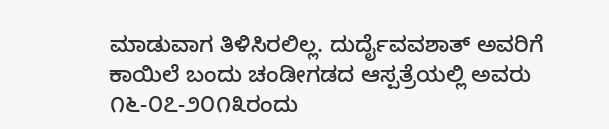ಮಾಡುವಾಗ ತಿಳಿಸಿರಲಿಲ್ಲ. ದುರ್ದೈವವಶಾತ್ ಅವರಿಗೆ ಕಾಯಿಲೆ ಬಂದು ಚಂಡೀಗಡದ ಆಸ್ಪತ್ರೆಯಲ್ಲಿ ಅವರು ೧೬-೦೭-೨೦೧೩ರಂದು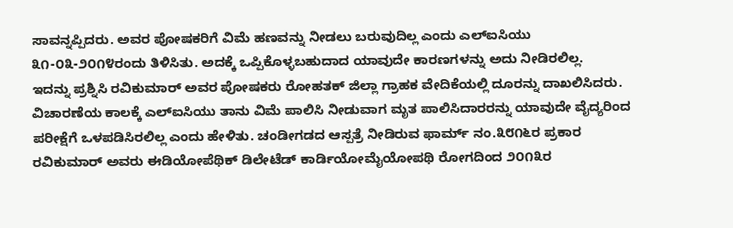ಸಾವನ್ನಪ್ಪಿದರು. ಅವರ ಪೋಷಕರಿಗೆ ವಿಮೆ ಹಣವನ್ನು ನೀಡಲು ಬರುವುದಿಲ್ಲ ಎಂದು ಎಲ್ಐಸಿಯು ೩೧-೦೩-೨೦೧೪ರಂದು ತಿಳಿಸಿತು. ಅದಕ್ಕೆ ಒಪ್ಪಿಕೊಳ್ಳಬಹುದಾದ ಯಾವುದೇ ಕಾರಣಗಳನ್ನು ಅದು ನೀಡಿರಲಿಲ್ಲ.
ಇದನ್ನು ಪ್ರಶ್ನಿಸಿ ರವಿಕುಮಾರ್ ಅವರ ಪೋಷಕರು ರೋಹತಕ್ ಜಿಲ್ಲಾ ಗ್ರಾಹಕ ವೇದಿಕೆಯಲ್ಲಿ ದೂರನ್ನು ದಾಖಲಿಸಿದರು. ವಿಚಾರಣೆಯ ಕಾಲಕ್ಕೆ ಎಲ್ಐಸಿಯು ತಾನು ವಿಮೆ ಪಾಲಿಸಿ ನೀಡುವಾಗ ಮೃತ ಪಾಲಿಸಿದಾರರನ್ನು ಯಾವುದೇ ವೈದ್ಯರಿಂದ ಪರೀಕ್ಷೆಗೆ ಒಳಪಡಿಸಿರಲಿಲ್ಲ ಎಂದು ಹೇಳಿತು. ಚಂಡೀಗಡದ ಆಸ್ಪತ್ರೆ ನೀಡಿರುವ ಫಾರ್ಮ್ ನಂ.೩೮೧೬ರ ಪ್ರಕಾರ ರವಿಕುಮಾರ್ ಅವರು ಈಡಿಯೋಪೆಥಿಕ್ ಡಿಲೇಟೆಡ್ ಕಾರ್ಡಿಯೋಮೈಯೋಪಥಿ ರೋಗದಿಂದ ೨೦೧೩ರ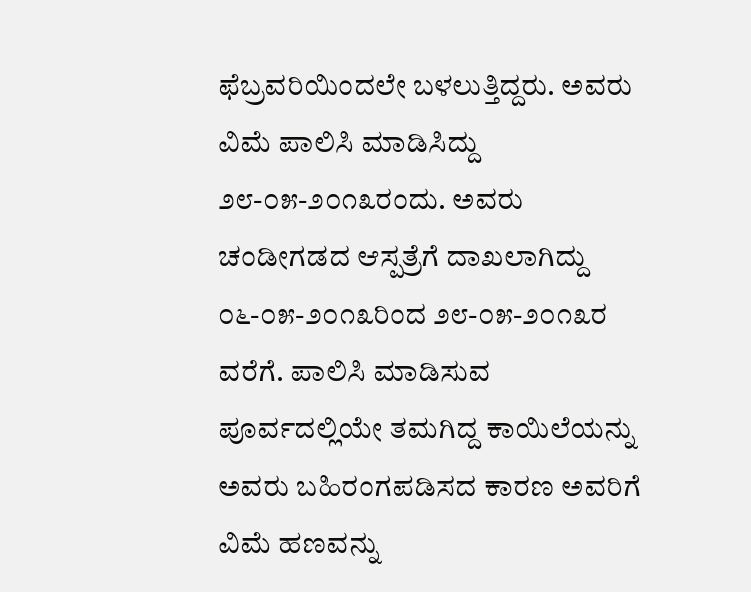ಫೆಬ್ರವರಿಯಿಂದಲೇ ಬಳಲುತ್ತಿದ್ದರು. ಅವರು ವಿಮೆ ಪಾಲಿಸಿ ಮಾಡಿಸಿದ್ದು ೨೮-೦೫-೨೦೧೩ರಂದು. ಅವರು ಚಂಡೀಗಡದ ಆಸ್ಪತ್ರೆಗೆ ದಾಖಲಾಗಿದ್ದು ೦೬-೦೫-೨೦೧೩ರಿಂದ ೨೮-೦೫-೨೦೧೩ರ ವರೆಗೆ. ಪಾಲಿಸಿ ಮಾಡಿಸುವ ಪೂರ್ವದಲ್ಲಿಯೇ ತಮಗಿದ್ದ ಕಾಯಿಲೆಯನ್ನು ಅವರು ಬಹಿರಂಗಪಡಿಸದ ಕಾರಣ ಅವರಿಗೆ ವಿಮೆ ಹಣವನ್ನು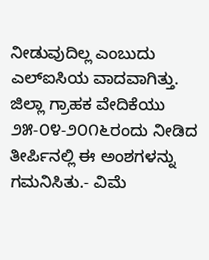ನೀಡುವುದಿಲ್ಲ ಎಂಬುದು ಎಲ್ಐಸಿಯ ವಾದವಾಗಿತ್ತು.
ಜಿಲ್ಲಾ ಗ್ರಾಹಕ ವೇದಿಕೆಯು ೨೫-೦೪-೨೦೧೬ರಂದು ನೀಡಿದ ತೀರ್ಪಿನಲ್ಲಿ ಈ ಅಂಶಗಳನ್ನು ಗಮನಿಸಿತು.- ವಿಮೆ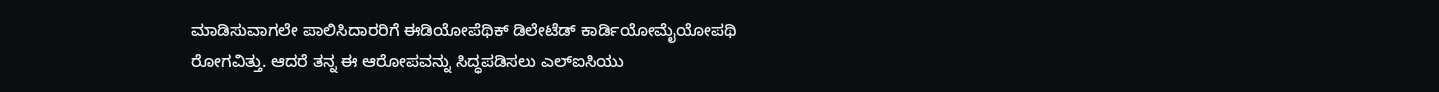ಮಾಡಿಸುವಾಗಲೇ ಪಾಲಿಸಿದಾರರಿಗೆ ಈಡಿಯೋಪೆಥಿಕ್ ಡಿಲೇಟೆಡ್ ಕಾರ್ಡಿಯೋಮೈಯೋಪಥಿ ರೋಗವಿತ್ತು. ಆದರೆ ತನ್ನ ಈ ಆರೋಪವನ್ನು ಸಿದ್ಧಪಡಿಸಲು ಎಲ್ಐಸಿಯು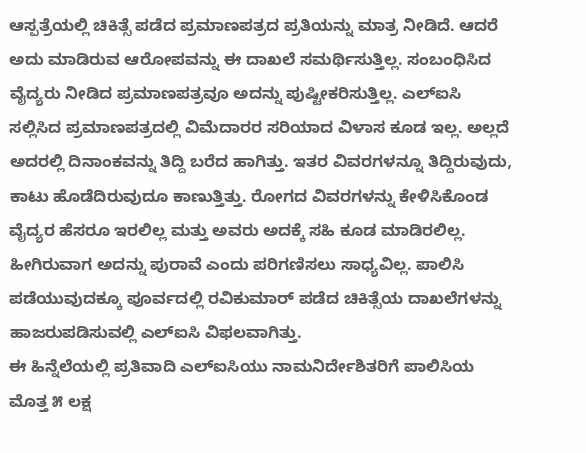ಆಸ್ಪತ್ರೆಯಲ್ಲಿ ಚಿಕಿತ್ಸೆ ಪಡೆದ ಪ್ರಮಾಣಪತ್ರದ ಪ್ರತಿಯನ್ನು ಮಾತ್ರ ನೀಡಿದೆ. ಆದರೆ ಅದು ಮಾಡಿರುವ ಆರೋಪವನ್ನು ಈ ದಾಖಲೆ ಸಮರ್ಥಿಸುತ್ತಿಲ್ಲ. ಸಂಬಂಧಿಸಿದ ವೈದ್ಯರು ನೀಡಿದ ಪ್ರಮಾಣಪತ್ರವೂ ಅದನ್ನು ಪುಷ್ಟೀಕರಿಸುತ್ತಿಲ್ಲ. ಎಲ್ಐಸಿ ಸಲ್ಲಿಸಿದ ಪ್ರಮಾಣಪತ್ರದಲ್ಲಿ ವಿಮೆದಾರರ ಸರಿಯಾದ ವಿಳಾಸ ಕೂಡ ಇಲ್ಲ. ಅಲ್ಲದೆ ಅದರಲ್ಲಿ ದಿನಾಂಕವನ್ನು ತಿದ್ದಿ ಬರೆದ ಹಾಗಿತ್ತು. ಇತರ ವಿವರಗಳನ್ನೂ ತಿದ್ದಿರುವುದು, ಕಾಟು ಹೊಡೆದಿರುವುದೂ ಕಾಣುತ್ತಿತ್ತು. ರೋಗದ ವಿವರಗಳನ್ನು ಕೇಳಿಸಿಕೊಂಡ ವೈದ್ಯರ ಹೆಸರೂ ಇರಲಿಲ್ಲ ಮತ್ತು ಅವರು ಅದಕ್ಕೆ ಸಹಿ ಕೂಡ ಮಾಡಿರಲಿಲ್ಲ. ಹೀಗಿರುವಾಗ ಅದನ್ನು ಪುರಾವೆ ಎಂದು ಪರಿಗಣಿಸಲು ಸಾಧ್ಯವಿಲ್ಲ. ಪಾಲಿಸಿ ಪಡೆಯುವುದಕ್ಕೂ ಪೂರ್ವದಲ್ಲಿ ರವಿಕುಮಾರ್ ಪಡೆದ ಚಿಕಿತ್ಸೆಯ ದಾಖಲೆಗಳನ್ನು ಹಾಜರುಪಡಿಸುವಲ್ಲಿ ಎಲ್ಐಸಿ ವಿಫಲವಾಗಿತ್ತು.
ಈ ಹಿನ್ನೆಲೆಯಲ್ಲಿ ಪ್ರತಿವಾದಿ ಎಲ್ಐಸಿಯು ನಾಮನಿರ್ದೇಶಿತರಿಗೆ ಪಾಲಿಸಿಯ ಮೊತ್ತ ೫ ಲಕ್ಷ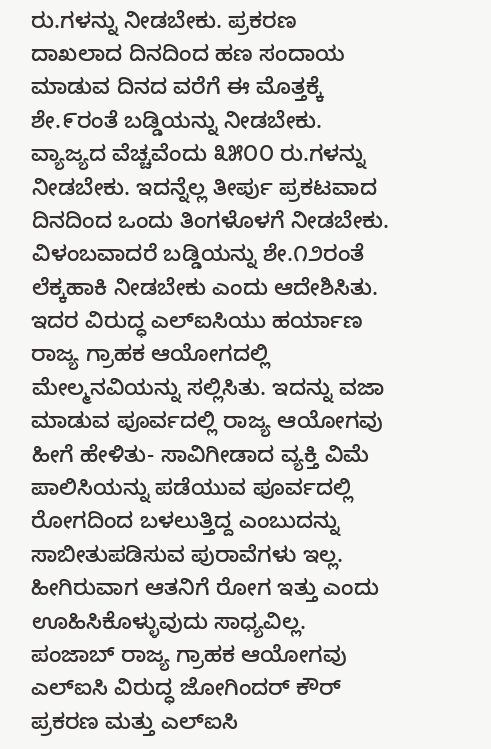ರು.ಗಳನ್ನು ನೀಡಬೇಕು. ಪ್ರಕರಣ ದಾಖಲಾದ ದಿನದಿಂದ ಹಣ ಸಂದಾಯ ಮಾಡುವ ದಿನದ ವರೆಗೆ ಈ ಮೊತ್ತಕ್ಕೆ ಶೇ.೯ರಂತೆ ಬಡ್ಡಿಯನ್ನು ನೀಡಬೇಕು. ವ್ಯಾಜ್ಯದ ವೆಚ್ಚವೆಂದು ೩೫೦೦ ರು.ಗಳನ್ನು ನೀಡಬೇಕು. ಇದನ್ನೆಲ್ಲ ತೀರ್ಪು ಪ್ರಕಟವಾದ ದಿನದಿಂದ ಒಂದು ತಿಂಗಳೊಳಗೆ ನೀಡಬೇಕು. ವಿಳಂಬವಾದರೆ ಬಡ್ಡಿಯನ್ನು ಶೇ.೧೨ರಂತೆ ಲೆಕ್ಕಹಾಕಿ ನೀಡಬೇಕು ಎಂದು ಆದೇಶಿಸಿತು.
ಇದರ ವಿರುದ್ಧ ಎಲ್ಐಸಿಯು ಹರ್ಯಾಣ ರಾಜ್ಯ ಗ್ರಾಹಕ ಆಯೋಗದಲ್ಲಿ ಮೇಲ್ಮನವಿಯನ್ನು ಸಲ್ಲಿಸಿತು. ಇದನ್ನು ವಜಾ ಮಾಡುವ ಪೂರ್ವದಲ್ಲಿ ರಾಜ್ಯ ಆಯೋಗವು ಹೀಗೆ ಹೇಳಿತು- ಸಾವಿಗೀಡಾದ ವ್ಯಕ್ತಿ ವಿಮೆ ಪಾಲಿಸಿಯನ್ನು ಪಡೆಯುವ ಪೂರ್ವದಲ್ಲಿ ರೋಗದಿಂದ ಬಳಲುತ್ತಿದ್ದ ಎಂಬುದನ್ನು ಸಾಬೀತುಪಡಿಸುವ ಪುರಾವೆಗಳು ಇಲ್ಲ. ಹೀಗಿರುವಾಗ ಆತನಿಗೆ ರೋಗ ಇತ್ತು ಎಂದು ಊಹಿಸಿಕೊಳ್ಳುವುದು ಸಾಧ್ಯವಿಲ್ಲ. ಪಂಜಾಬ್ ರಾಜ್ಯ ಗ್ರಾಹಕ ಆಯೋಗವು ಎಲ್ಐಸಿ ವಿರುದ್ಧ ಜೋಗಿಂದರ್ ಕೌರ್ ಪ್ರಕರಣ ಮತ್ತು ಎಲ್ಐಸಿ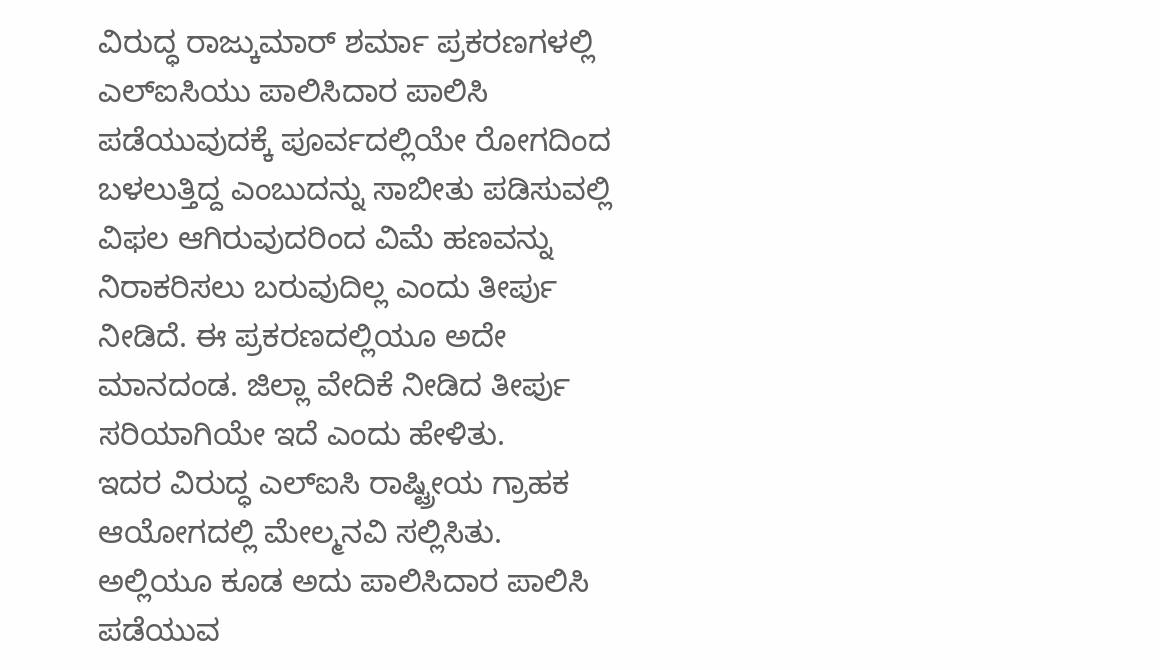ವಿರುದ್ಧ ರಾಜ್ಕುಮಾರ್ ಶರ್ಮಾ ಪ್ರಕರಣಗಳಲ್ಲಿ ಎಲ್ಐಸಿಯು ಪಾಲಿಸಿದಾರ ಪಾಲಿಸಿ ಪಡೆಯುವುದಕ್ಕೆ ಪೂರ್ವದಲ್ಲಿಯೇ ರೋಗದಿಂದ ಬಳಲುತ್ತಿದ್ದ ಎಂಬುದನ್ನು ಸಾಬೀತು ಪಡಿಸುವಲ್ಲಿ ವಿಫಲ ಆಗಿರುವುದರಿಂದ ವಿಮೆ ಹಣವನ್ನು ನಿರಾಕರಿಸಲು ಬರುವುದಿಲ್ಲ ಎಂದು ತೀರ್ಪು ನೀಡಿದೆ. ಈ ಪ್ರಕರಣದಲ್ಲಿಯೂ ಅದೇ ಮಾನದಂಡ. ಜಿಲ್ಲಾ ವೇದಿಕೆ ನೀಡಿದ ತೀರ್ಪು ಸರಿಯಾಗಿಯೇ ಇದೆ ಎಂದು ಹೇಳಿತು.
ಇದರ ವಿರುದ್ಧ ಎಲ್ಐಸಿ ರಾಷ್ಟ್ರೀಯ ಗ್ರಾಹಕ ಆಯೋಗದಲ್ಲಿ ಮೇಲ್ಮನವಿ ಸಲ್ಲಿಸಿತು. ಅಲ್ಲಿಯೂ ಕೂಡ ಅದು ಪಾಲಿಸಿದಾರ ಪಾಲಿಸಿ ಪಡೆಯುವ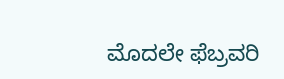ಮೊದಲೇ ಫೆಬ್ರವರಿ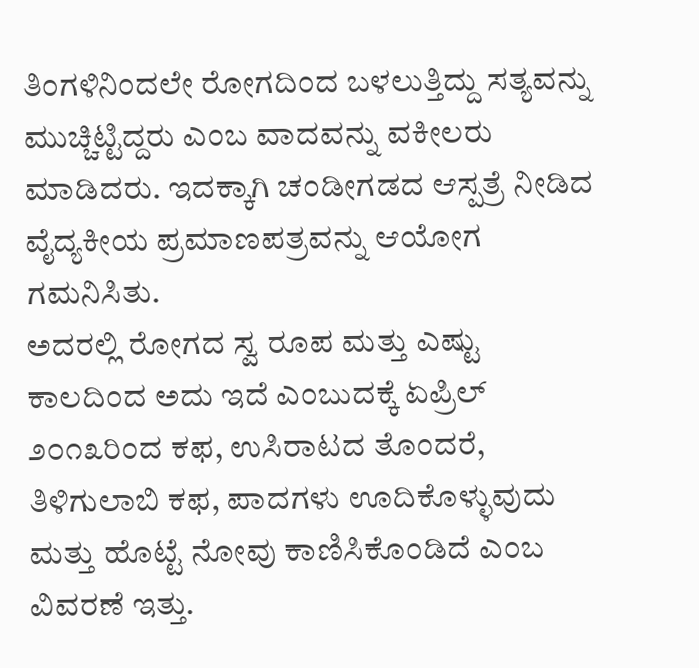ತಿಂಗಳಿನಿಂದಲೇ ರೋಗದಿಂದ ಬಳಲುತ್ತಿದ್ದು ಸತ್ಯವನ್ನು ಮುಚ್ಚಿಟ್ಟಿದ್ದರು ಎಂಬ ವಾದವನ್ನು ವಕೀಲರು ಮಾಡಿದರು. ಇದಕ್ಕಾಗಿ ಚಂಡೀಗಡದ ಆಸ್ಪತ್ರೆ ನೀಡಿದ ವೈದ್ಯಕೀಯ ಪ್ರಮಾಣಪತ್ರವನ್ನು ಆಯೋಗ ಗಮನಿಸಿತು.
ಅದರಲ್ಲಿ ರೋಗದ ಸ್ವ ರೂಪ ಮತ್ತು ಎಷ್ಟು ಕಾಲದಿಂದ ಅದು ಇದೆ ಎಂಬುದಕ್ಕೆ ಏಪ್ರಿಲ್ ೨೦೧೩ರಿಂದ ಕಫ, ಉಸಿರಾಟದ ತೊಂದರೆ, ತಿಳಿಗುಲಾಬಿ ಕಫ, ಪಾದಗಳು ಊದಿಕೊಳ್ಳುವುದು ಮತ್ತು ಹೊಟ್ಟೆ ನೋವು ಕಾಣಿಸಿಕೊಂಡಿದೆ ಎಂಬ ವಿವರಣೆ ಇತ್ತು.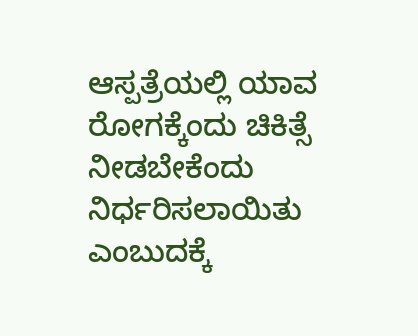ಆಸ್ಪತ್ರೆಯಲ್ಲಿ ಯಾವ ರೋಗಕ್ಕೆಂದು ಚಿಕಿತ್ಸೆ ನೀಡಬೇಕೆಂದು ನಿರ್ಧರಿಸಲಾಯಿತು ಎಂಬುದಕ್ಕೆ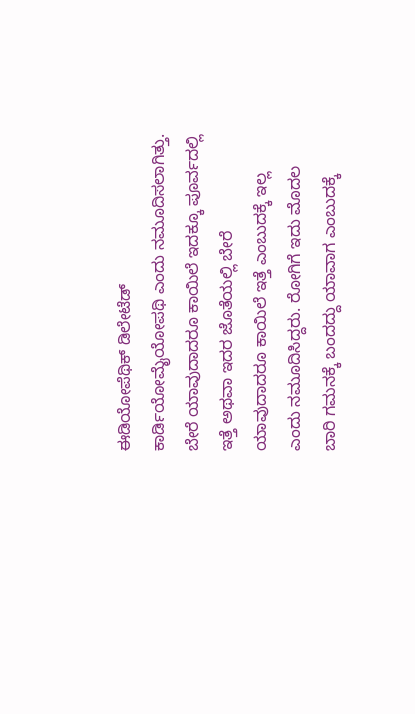ಈಡಿಯೋಪೆಥಿಕ್ ಡಿಲೇಟೆಡ್ ಕಾರ್ಡಿಯೋಮೈಯೋಪಥಿ ಎಂದು ನಮೂದಿಸಲಾಗಿತ್ತು. ಬೇರೆ ಯಾವುದಾದರೂ ಕಾಯಿಲೆ ಇದಕ್ಕೂ ಪೂರ್ವದಲ್ಲಿ ಇತ್ತೆ ಅಥವಾ ಇದರ ಜೊತೆಯಲ್ಲಿ ಬೇರೆ ಯಾವುದಾದರೂ ಕಾಯಿಲೆ ಇತ್ತೆ ಎಂಬುದಕ್ಕೆ ಇಲ್ಲ ಎಂದು ನಮೂದಿಸಿದ್ದರು. ರೋಗಿಗೆ ಇದು ಮೊದಲ ಬಾರಿ ಗಮನಕ್ಕೆ ಬಂದದ್ದು ಯಾವಾಗ ಎಂಬುದಕ್ಕೆ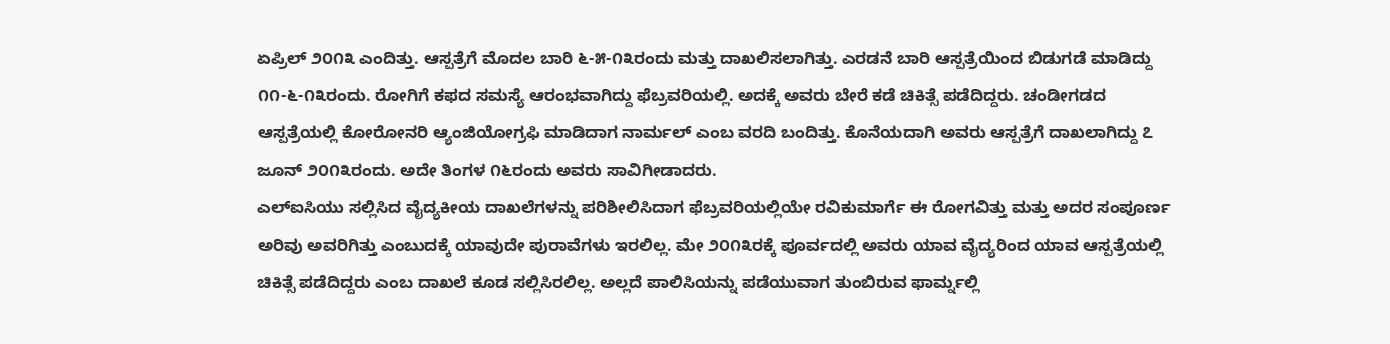ಏಪ್ರಿಲ್ ೨೦೧೩ ಎಂದಿತ್ತು. ಆಸ್ಪತ್ರೆಗೆ ಮೊದಲ ಬಾರಿ ೬-೫-೧೩ರಂದು ಮತ್ತು ದಾಖಲಿಸಲಾಗಿತ್ತು. ಎರಡನೆ ಬಾರಿ ಆಸ್ಪತ್ರೆಯಿಂದ ಬಿಡುಗಡೆ ಮಾಡಿದ್ದು ೧೧-೬-೧೩ರಂದು. ರೋಗಿಗೆ ಕಫದ ಸಮಸ್ಯೆ ಆರಂಭವಾಗಿದ್ದು ಫೆಬ್ರವರಿಯಲ್ಲಿ. ಅದಕ್ಕೆ ಅವರು ಬೇರೆ ಕಡೆ ಚಿಕಿತ್ಸೆ ಪಡೆದಿದ್ದರು. ಚಂಡೀಗಡದ ಆಸ್ಪತ್ರೆಯಲ್ಲಿ ಕೋರೋನರಿ ಆ್ಯಂಜಿಯೋಗ್ರಫಿ ಮಾಡಿದಾಗ ನಾರ್ಮಲ್ ಎಂಬ ವರದಿ ಬಂದಿತ್ತು. ಕೊನೆಯದಾಗಿ ಅವರು ಆಸ್ಪತ್ರೆಗೆ ದಾಖಲಾಗಿದ್ದು ೭ ಜೂನ್ ೨೦೧೩ರಂದು. ಅದೇ ತಿಂಗಳ ೧೬ರಂದು ಅವರು ಸಾವಿಗೀಡಾದರು.
ಎಲ್ಐಸಿಯು ಸಲ್ಲಿಸಿದ ವೈದ್ಯಕೀಯ ದಾಖಲೆಗಳನ್ನು ಪರಿಶೀಲಿಸಿದಾಗ ಫೆಬ್ರವರಿಯಲ್ಲಿಯೇ ರವಿಕುಮಾರ್ಗೆ ಈ ರೋಗವಿತ್ತು ಮತ್ತು ಅದರ ಸಂಪೂರ್ಣ ಅರಿವು ಅವರಿಗಿತ್ತು ಎಂಬುದಕ್ಕೆ ಯಾವುದೇ ಪುರಾವೆಗಳು ಇರಲಿಲ್ಲ. ಮೇ ೨೦೧೩ರಕ್ಕೆ ಪೂರ್ವದಲ್ಲಿ ಅವರು ಯಾವ ವೈದ್ಯರಿಂದ ಯಾವ ಆಸ್ಪತ್ರೆಯಲ್ಲಿ ಚಿಕಿತ್ಸೆ ಪಡೆದಿದ್ದರು ಎಂಬ ದಾಖಲೆ ಕೂಡ ಸಲ್ಲಿಸಿರಲಿಲ್ಲ. ಅಲ್ಲದೆ ಪಾಲಿಸಿಯನ್ನು ಪಡೆಯುವಾಗ ತುಂಬಿರುವ ಫಾರ್ಮ್ನಲ್ಲಿ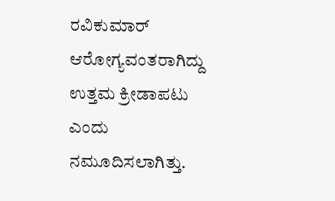ರವಿಕುಮಾರ್ ಆರೋಗ್ಯವಂತರಾಗಿದ್ದು ಉತ್ತಮ ಕ್ರೀಡಾಪಟು ಎಂದು ನಮೂದಿಸಲಾಗಿತ್ತು.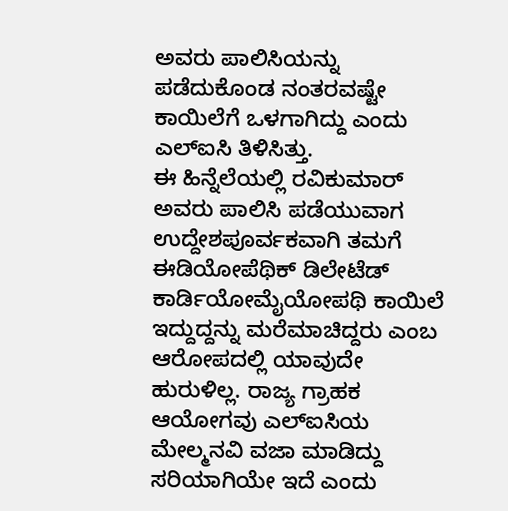ಅವರು ಪಾಲಿಸಿಯನ್ನು ಪಡೆದುಕೊಂಡ ನಂತರವಷ್ಟೇ ಕಾಯಿಲೆಗೆ ಒಳಗಾಗಿದ್ದು ಎಂದು ಎಲ್ಐಸಿ ತಿಳಿಸಿತ್ತು.
ಈ ಹಿನ್ನೆಲೆಯಲ್ಲಿ ರವಿಕುಮಾರ್ ಅವರು ಪಾಲಿಸಿ ಪಡೆಯುವಾಗ ಉದ್ದೇಶಪೂರ್ವಕವಾಗಿ ತಮಗೆ ಈಡಿಯೋಪೆಥಿಕ್ ಡಿಲೇಟೆಡ್ ಕಾರ್ಡಿಯೋಮೈಯೋಪಥಿ ಕಾಯಿಲೆ ಇದ್ದುದ್ದನ್ನು ಮರೆಮಾಚಿದ್ದರು ಎಂಬ ಆರೋಪದಲ್ಲಿ ಯಾವುದೇ ಹುರುಳಿಲ್ಲ. ರಾಜ್ಯ ಗ್ರಾಹಕ ಆಯೋಗವು ಎಲ್ಐಸಿಯ ಮೇಲ್ಮನವಿ ವಜಾ ಮಾಡಿದ್ದು ಸರಿಯಾಗಿಯೇ ಇದೆ ಎಂದು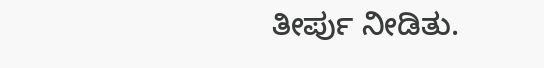ತೀರ್ಪು ನೀಡಿತು.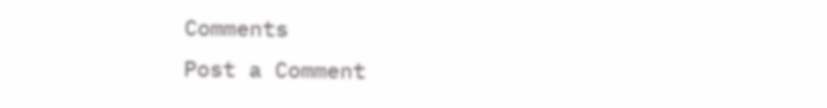Comments
Post a Comment